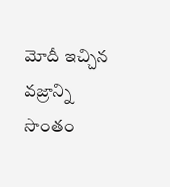మోదీ ఇచ్చిన వజ్రాన్ని సొంతం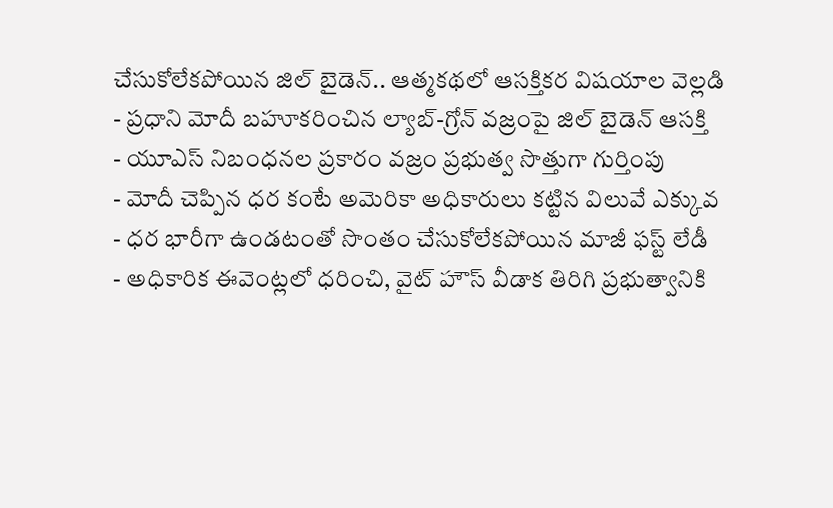చేసుకోలేకపోయిన జిల్ బైడెన్.. ఆత్మకథలో ఆసక్తికర విషయాల వెల్లడి
- ప్రధాని మోదీ బహూకరించిన ల్యాబ్-గ్రోన్ వజ్రంపై జిల్ బైడెన్ ఆసక్తి
- యూఎస్ నిబంధనల ప్రకారం వజ్రం ప్రభుత్వ సొత్తుగా గుర్తింపు
- మోదీ చెప్పిన ధర కంటే అమెరికా అధికారులు కట్టిన విలువే ఎక్కువ
- ధర భారీగా ఉండటంతో సొంతం చేసుకోలేకపోయిన మాజీ ఫస్ట్ లేడీ
- అధికారిక ఈవెంట్లలో ధరించి, వైట్ హౌస్ వీడాక తిరిగి ప్రభుత్వానికి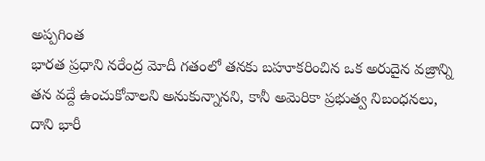అప్పగింత
భారత ప్రధాని నరేంద్ర మోదీ గతంలో తనకు బహూకరించిన ఒక అరుదైన వజ్రాన్ని తన వద్దే ఉంచుకోవాలని అనుకున్నానని, కానీ అమెరికా ప్రభుత్వ నిబంధనలు, దాని భారీ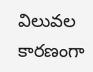విలువల కారణంగా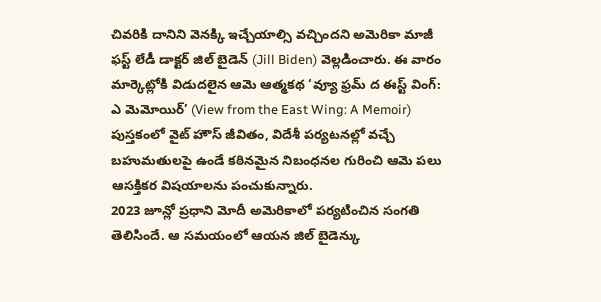చివరికి దానిని వెనక్కి ఇచ్చేయాల్సి వచ్చిందని అమెరికా మాజీ ఫస్ట్ లేడీ డాక్టర్ జిల్ బైడెన్ (Jill Biden) వెల్లడించారు. ఈ వారం మార్కెట్లోకి విడుదలైన ఆమె ఆత్మకథ ‘వ్యూ ఫ్రమ్ ద ఈస్ట్ వింగ్: ఎ మెమోయిర్’ (View from the East Wing: A Memoir) పుస్తకంలో వైట్ హౌస్ జీవితం, విదేశీ పర్యటనల్లో వచ్చే బహుమతులపై ఉండే కఠినమైన నిబంధనల గురించి ఆమె పలు ఆసక్తికర విషయాలను పంచుకున్నారు.
2023 జూన్లో ప్రధాని మోదీ అమెరికాలో పర్యటించిన సంగతి తెలిసిందే. ఆ సమయంలో ఆయన జిల్ బైడెన్కు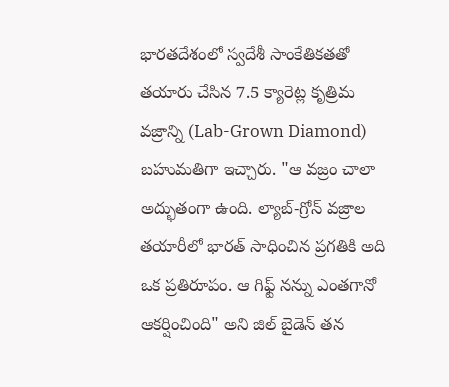భారతదేశంలో స్వదేశీ సాంకేతికతతో తయారు చేసిన 7.5 క్యారెట్ల కృత్రిమ వజ్రాన్ని (Lab-Grown Diamond) బహుమతిగా ఇచ్చారు. "ఆ వజ్రం చాలా అద్భుతంగా ఉంది. ల్యాబ్-గ్రోన్ వజ్రాల తయారీలో భారత్ సాధించిన ప్రగతికి అది ఒక ప్రతిరూపం. ఆ గిఫ్ట్ నన్ను ఎంతగానో ఆకర్షించింది" అని జిల్ బైడెన్ తన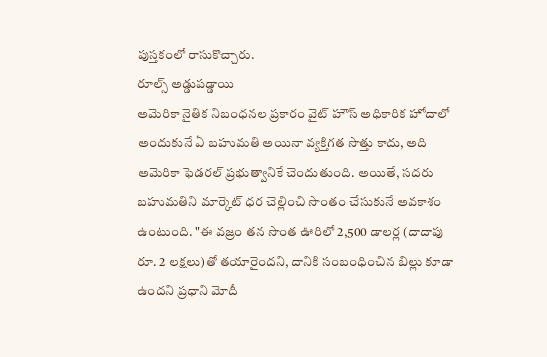పుస్తకంలో రాసుకొచ్చారు.
రూల్స్ అడ్డుపడ్డాయి
అమెరికా నైతిక నిబంధనల ప్రకారం వైట్ హౌస్ అధికారిక హోదాలో అందుకునే ఏ బహుమతి అయినా వ్యక్తిగత సొత్తు కాదు, అది అమెరికా ఫెడరల్ ప్రభుత్వానికే చెందుతుంది. అయితే, సదరు బహుమతిని మార్కెట్ ధర చెల్లించి సొంతం చేసుకునే అవకాశం ఉంటుంది. "ఈ వజ్రం తన సొంత ఊరిలో 2,500 డాలర్ల (దాదాపు రూ. 2 లక్షలు)తో తయారైందని, దానికి సంబంధించిన బిల్లు కూడా ఉందని ప్రధాని మోదీ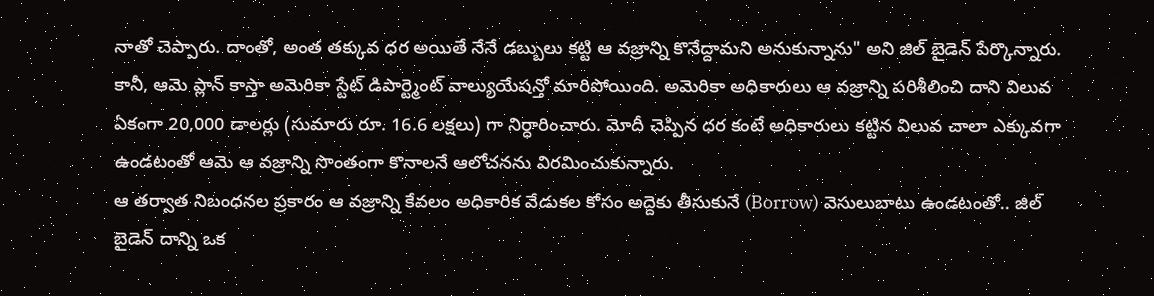నాతో చెప్పారు. దాంతో, అంత తక్కువ ధర అయితే నేనే డబ్బులు కట్టి ఆ వజ్రాన్ని కొనేద్దామని అనుకున్నాను" అని జిల్ బైడెన్ పేర్కొన్నారు.
కానీ, ఆమె ప్లాన్ కాస్తా అమెరికా స్టేట్ డిపార్ట్మెంట్ వాల్యుయేషన్తో మారిపోయింది. అమెరికా అధికారులు ఆ వజ్రాన్ని పరిశీలించి దాని విలువ ఏకంగా 20,000 డాలర్లు (సుమారు రూ. 16.6 లక్షలు) గా నిర్ధారించారు. మోదీ చెప్పిన ధర కంటే అధికారులు కట్టిన విలువ చాలా ఎక్కువగా ఉండటంతో ఆమె ఆ వజ్రాన్ని సొంతంగా కొనాలనే ఆలోచనను విరమించుకున్నారు.
ఆ తర్వాత నిబంధనల ప్రకారం ఆ వజ్రాన్ని కేవలం అధికారిక వేడుకల కోసం అద్దెకు తీసుకునే (Borrow) వెసులుబాటు ఉండటంతో.. జిల్ బైడెన్ దాన్ని ఒక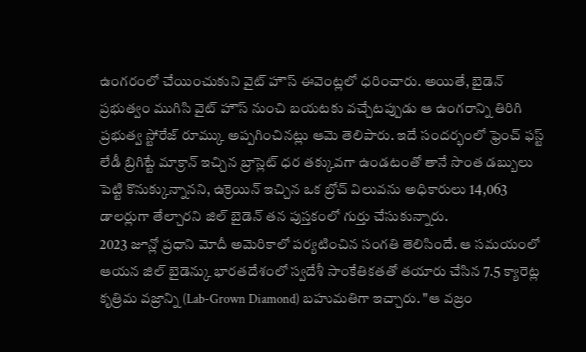ఉంగరంలో చేయించుకుని వైట్ హౌస్ ఈవెంట్లలో ధరించారు. అయితే, బైడెన్ ప్రభుత్వం ముగిసి వైట్ హౌస్ నుంచి బయటకు వచ్చేటప్పుడు ఆ ఉంగరాన్ని తిరిగి ప్రభుత్వ స్టోరేజ్ రూమ్కు అప్పగించినట్లు ఆమె తెలిపారు. ఇదే సందర్భంలో ఫ్రెంచ్ ఫస్ట్ లేడీ బ్రిగిట్టే మాక్రాన్ ఇచ్చిన బ్రాస్లెట్ ధర తక్కువగా ఉండటంతో తానే సొంత డబ్బులు పెట్టి కొనుక్కున్నానని, ఉక్రెయిన్ ఇచ్చిన ఒక బ్రోచ్ విలువను అధికారులు 14,063 డాలర్లుగా తేల్చారని జిల్ బైడెన్ తన పుస్తకంలో గుర్తు చేసుకున్నారు.
2023 జూన్లో ప్రధాని మోదీ అమెరికాలో పర్యటించిన సంగతి తెలిసిందే. ఆ సమయంలో ఆయన జిల్ బైడెన్కు భారతదేశంలో స్వదేశీ సాంకేతికతతో తయారు చేసిన 7.5 క్యారెట్ల కృత్రిమ వజ్రాన్ని (Lab-Grown Diamond) బహుమతిగా ఇచ్చారు. "ఆ వజ్రం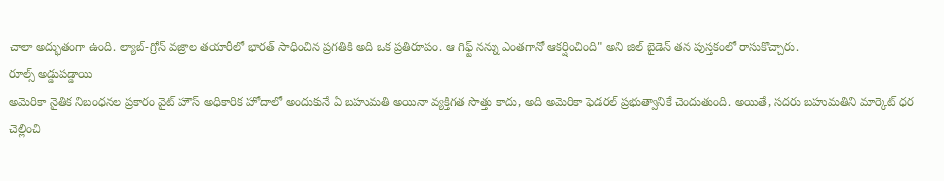చాలా అద్భుతంగా ఉంది. ల్యాబ్-గ్రోన్ వజ్రాల తయారీలో భారత్ సాధించిన ప్రగతికి అది ఒక ప్రతిరూపం. ఆ గిఫ్ట్ నన్ను ఎంతగానో ఆకర్షించింది" అని జిల్ బైడెన్ తన పుస్తకంలో రాసుకొచ్చారు.
రూల్స్ అడ్డుపడ్డాయి
అమెరికా నైతిక నిబంధనల ప్రకారం వైట్ హౌస్ అధికారిక హోదాలో అందుకునే ఏ బహుమతి అయినా వ్యక్తిగత సొత్తు కాదు, అది అమెరికా ఫెడరల్ ప్రభుత్వానికే చెందుతుంది. అయితే, సదరు బహుమతిని మార్కెట్ ధర చెల్లించి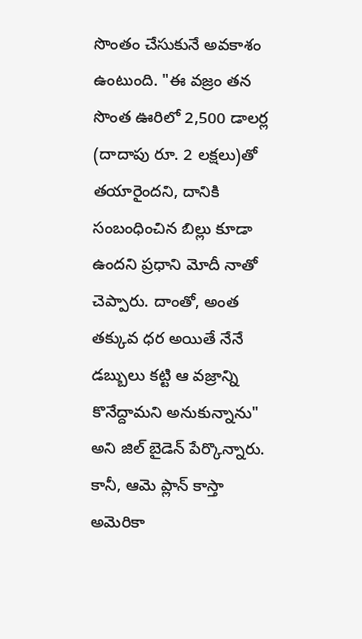సొంతం చేసుకునే అవకాశం ఉంటుంది. "ఈ వజ్రం తన సొంత ఊరిలో 2,500 డాలర్ల (దాదాపు రూ. 2 లక్షలు)తో తయారైందని, దానికి సంబంధించిన బిల్లు కూడా ఉందని ప్రధాని మోదీ నాతో చెప్పారు. దాంతో, అంత తక్కువ ధర అయితే నేనే డబ్బులు కట్టి ఆ వజ్రాన్ని కొనేద్దామని అనుకున్నాను" అని జిల్ బైడెన్ పేర్కొన్నారు.
కానీ, ఆమె ప్లాన్ కాస్తా అమెరికా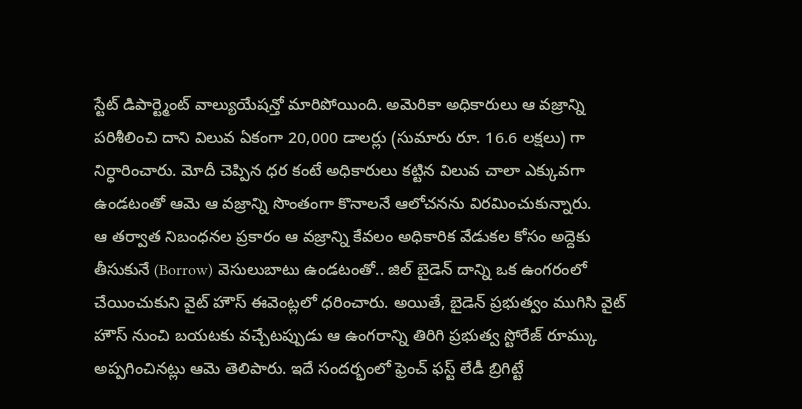స్టేట్ డిపార్ట్మెంట్ వాల్యుయేషన్తో మారిపోయింది. అమెరికా అధికారులు ఆ వజ్రాన్ని పరిశీలించి దాని విలువ ఏకంగా 20,000 డాలర్లు (సుమారు రూ. 16.6 లక్షలు) గా నిర్ధారించారు. మోదీ చెప్పిన ధర కంటే అధికారులు కట్టిన విలువ చాలా ఎక్కువగా ఉండటంతో ఆమె ఆ వజ్రాన్ని సొంతంగా కొనాలనే ఆలోచనను విరమించుకున్నారు.
ఆ తర్వాత నిబంధనల ప్రకారం ఆ వజ్రాన్ని కేవలం అధికారిక వేడుకల కోసం అద్దెకు తీసుకునే (Borrow) వెసులుబాటు ఉండటంతో.. జిల్ బైడెన్ దాన్ని ఒక ఉంగరంలో చేయించుకుని వైట్ హౌస్ ఈవెంట్లలో ధరించారు. అయితే, బైడెన్ ప్రభుత్వం ముగిసి వైట్ హౌస్ నుంచి బయటకు వచ్చేటప్పుడు ఆ ఉంగరాన్ని తిరిగి ప్రభుత్వ స్టోరేజ్ రూమ్కు అప్పగించినట్లు ఆమె తెలిపారు. ఇదే సందర్భంలో ఫ్రెంచ్ ఫస్ట్ లేడీ బ్రిగిట్టే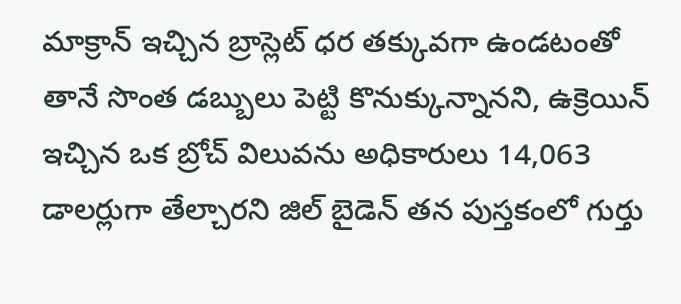మాక్రాన్ ఇచ్చిన బ్రాస్లెట్ ధర తక్కువగా ఉండటంతో తానే సొంత డబ్బులు పెట్టి కొనుక్కున్నానని, ఉక్రెయిన్ ఇచ్చిన ఒక బ్రోచ్ విలువను అధికారులు 14,063 డాలర్లుగా తేల్చారని జిల్ బైడెన్ తన పుస్తకంలో గుర్తు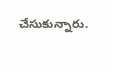చేసుకున్నారు.